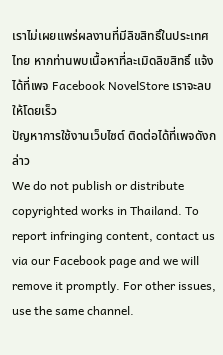เราไม่เผยแพร่ผลงานที่มีลิขสิทธิ์ในประเทศไทย หากท่านพบเนื้อหาที่ละเมิดลิขสิทธิ์ แจ้งได้ที่เพจ Facebook NovelStore เราจะลบให้โดยเร็ว
ปัญหาการใช้งานเว็บไซต์ ติดต่อได้ที่เพจดังกล่าว
We do not publish or distribute copyrighted works in Thailand. To report infringing content, contact us via our Facebook page and we will remove it promptly. For other issues, use the same channel.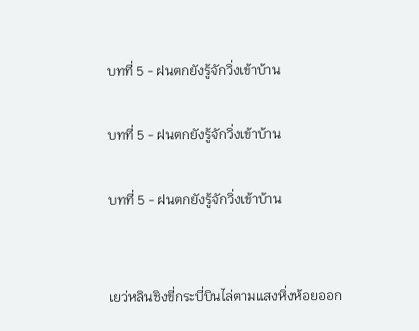บทที่ 5 - ฝนตกยังรู้จักวิ่งเข้าบ้าน

บทที่ 5 - ฝนตกยังรู้จักวิ่งเข้าบ้าน

บทที่ 5 - ฝนตกยังรู้จักวิ่งเข้าบ้าน


เยว่หลินชิงขี่กระบี่บินไล่ตามแสงหิ่งห้อยออก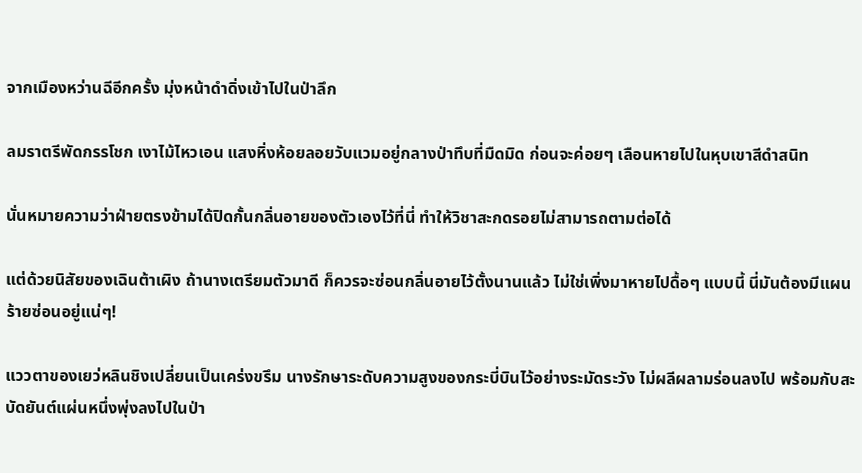จากเมืองหว่านฉีอีกครั้ง มุ่งหน้าดำดิ่งเข้าไปในป่าลึก

ลมราตรีพัดกรรโชก เงาไม้ไหวเอน แสงหิ่งห้อยลอยวับแวมอยู่กลางป่าทึบที่มืดมิด ก่อนจะค่อยๆ เลือนหายไปในหุบเขาสีดำสนิท

นั่นหมายความว่าฝ่ายตรงข้ามได้ปิดกั้นกลิ่นอายของตัวเองไว้ที่นี่ ทำให้วิชาสะกดรอยไม่สามารถตามต่อได้

แต่ด้วยนิสัยของเฉินต้าเผิง ถ้านางเตรียมตัวมาดี ก็ควรจะซ่อนกลิ่นอายไว้ตั้งนานแล้ว ไม่ใช่เพิ่งมาหายไปดื้อๆ แบบนี้ นี่มันต้องมีแผนร้ายซ่อนอยู่แน่ๆ!

แววตาของเยว่หลินชิงเปลี่ยนเป็นเคร่งขรึม นางรักษาระดับความสูงของกระบี่บินไว้อย่างระมัดระวัง ไม่ผลีผลามร่อนลงไป พร้อมกับสะบัดยันต์แผ่นหนึ่งพุ่งลงไปในป่า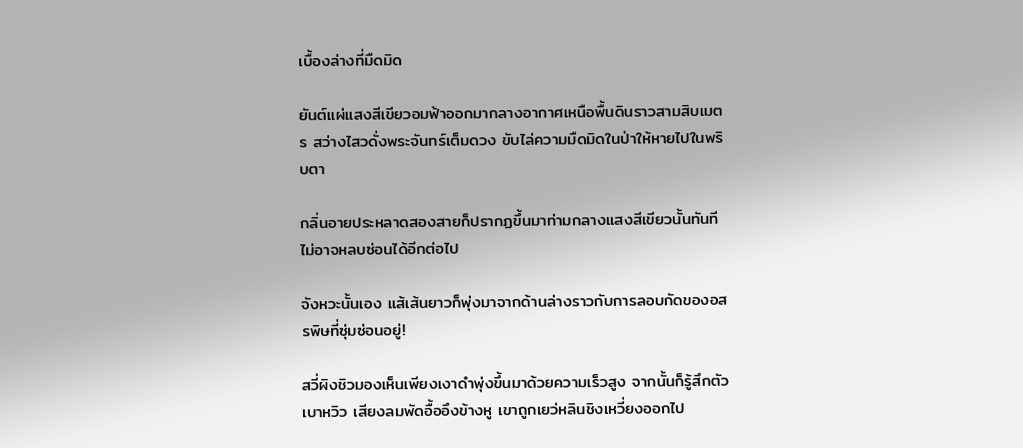เบื้องล่างที่มืดมิด

ยันต์แผ่แสงสีเขียวอมฟ้าออกมากลางอากาศเหนือพื้นดินราวสามสิบเมตร สว่างไสวดั่งพระจันทร์เต็มดวง ขับไล่ความมืดมิดในป่าให้หายไปในพริบตา

กลิ่นอายประหลาดสองสายก็ปรากฏขึ้นมาท่ามกลางแสงสีเขียวนั้นทันที ไม่อาจหลบซ่อนได้อีกต่อไป

จังหวะนั้นเอง แส้เส้นยาวก็พุ่งมาจากด้านล่างราวกับการลอบกัดของอสรพิษที่ซุ่มซ่อนอยู่!

สวี่ผิงชิวมองเห็นเพียงเงาดำพุ่งขึ้นมาด้วยความเร็วสูง จากนั้นก็รู้สึกตัวเบาหวิว เสียงลมพัดอื้ออึงข้างหู เขาถูกเยว่หลินชิงเหวี่ยงออกไป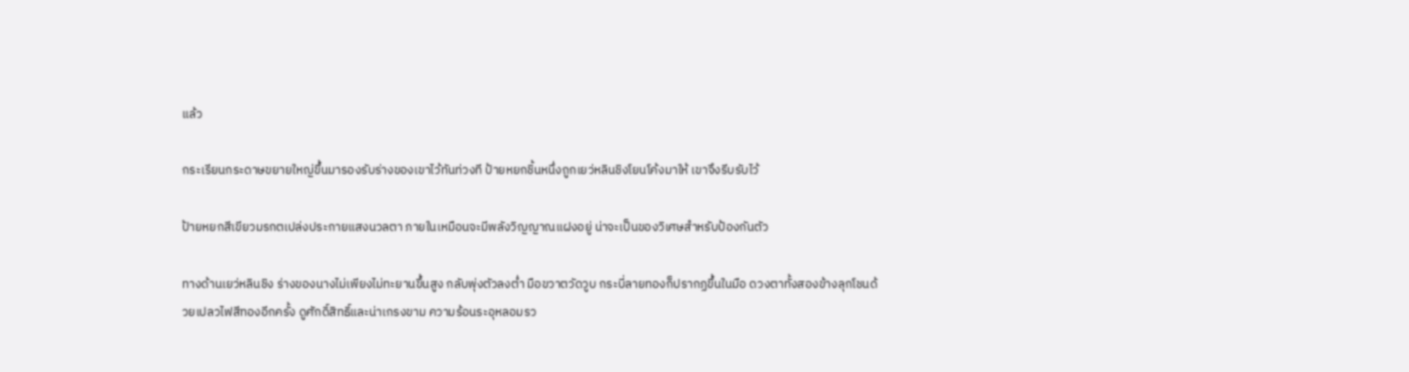แล้ว

กระเรียนกระดาษขยายใหญ่ขึ้นมารองรับร่างของเขาไว้ทันท่วงที ป้ายหยกชิ้นหนึ่งถูกเยว่หลินชิงโยนโค้งมาให้ เขาจึงรีบรับไว้

ป้ายหยกสีเขียวมรกตเปล่งประกายแสงนวลตา ภายในเหมือนจะมีพลังวิญญาณแฝงอยู่ น่าจะเป็นของวิเศษสำหรับป้องกันตัว

ทางด้านเยว่หลินชิง ร่างของนางไม่เพียงไม่ทะยานขึ้นสูง กลับพุ่งตัวลงต่ำ มือขวาตวัดวูบ กระบี่ลายทองก็ปรากฏขึ้นในมือ ดวงตาทั้งสองข้างลุกโชนด้วยเปลวไฟสีทองอีกครั้ง ดูศักดิ์สิทธิ์และน่าเกรงขาม ความร้อนระอุหลอมรว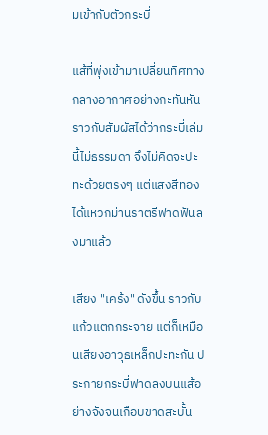มเข้ากับตัวกระบี่

แส้ที่พุ่งเข้ามาเปลี่ยนทิศทางกลางอากาศอย่างกะทันหัน ราวกับสัมผัสได้ว่ากระบี่เล่มนี้ไม่ธรรมดา จึงไม่คิดจะปะทะด้วยตรงๆ แต่แสงสีทองได้แหวกม่านราตรีฟาดฟันลงมาแล้ว

เสียง "เคร้ง" ดังขึ้น ราวกับแก้วแตกกระจาย แต่ก็เหมือนเสียงอาวุธเหล็กปะทะกัน ประกายกระบี่ฟาดลงบนแส้อย่างจังจนเกือบขาดสะบั้น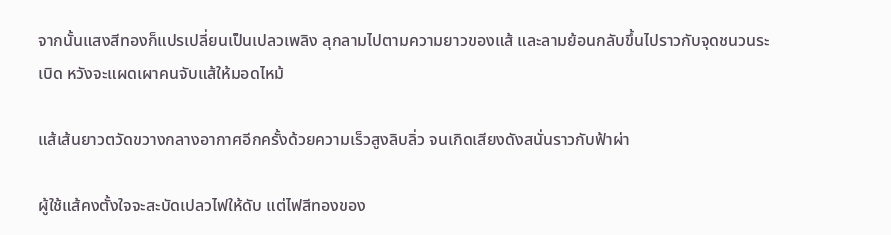จากนั้นแสงสีทองก็แปรเปลี่ยนเป็นเปลวเพลิง ลุกลามไปตามความยาวของแส้ และลามย้อนกลับขึ้นไปราวกับจุดชนวนระเบิด หวังจะแผดเผาคนจับแส้ให้มอดไหม้

แส้เส้นยาวตวัดขวางกลางอากาศอีกครั้งด้วยความเร็วสูงลิบลิ่ว จนเกิดเสียงดังสนั่นราวกับฟ้าผ่า

ผู้ใช้แส้คงตั้งใจจะสะบัดเปลวไฟให้ดับ แต่ไฟสีทองของ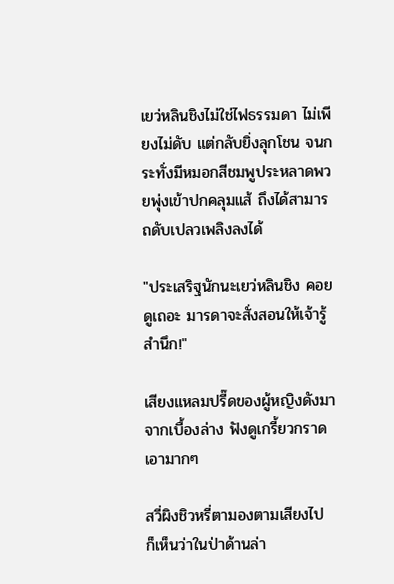เยว่หลินชิงไม่ใช่ไฟธรรมดา ไม่เพียงไม่ดับ แต่กลับยิ่งลุกโชน จนกระทั่งมีหมอกสีชมพูประหลาดพวยพุ่งเข้าปกคลุมแส้ ถึงได้สามารถดับเปลวเพลิงลงได้

"ประเสริฐนักนะเยว่หลินชิง คอยดูเถอะ มารดาจะสั่งสอนให้เจ้ารู้สำนึก!"

เสียงแหลมปรี๊ดของผู้หญิงดังมาจากเบื้องล่าง ฟังดูเกรี้ยวกราดเอามากๆ

สวี่ผิงชิวหรี่ตามองตามเสียงไป ก็เห็นว่าในป่าด้านล่า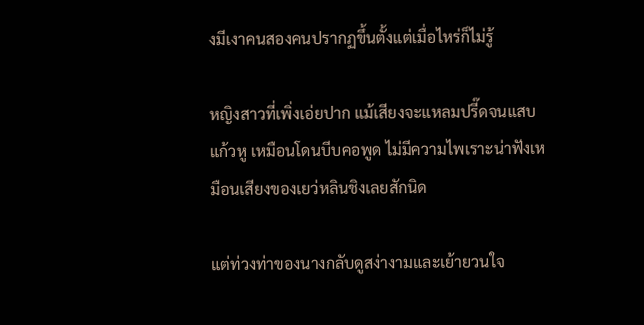งมีเงาคนสองคนปรากฏขึ้นตั้งแต่เมื่อไหร่ก็ไม่รู้

หญิงสาวที่เพิ่งเอ่ยปาก แม้เสียงจะแหลมปรี๊ดจนแสบแก้วหู เหมือนโดนบีบคอพูด ไม่มีความไพเราะน่าฟังเหมือนเสียงของเยว่หลินชิงเลยสักนิด

แต่ท่วงท่าของนางกลับดูสง่างามและเย้ายวนใจ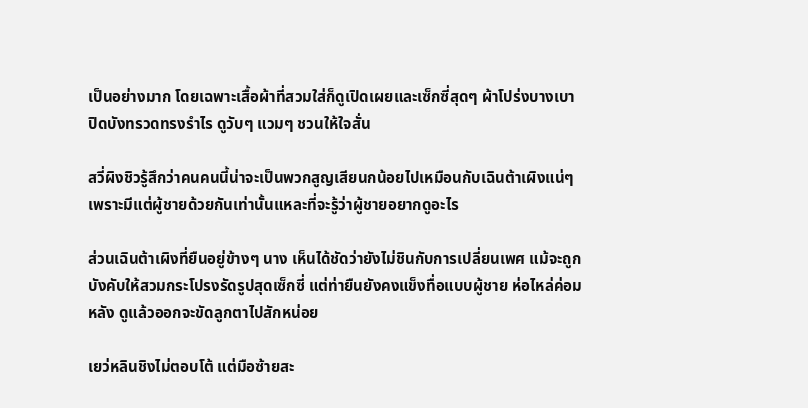เป็นอย่างมาก โดยเฉพาะเสื้อผ้าที่สวมใส่ก็ดูเปิดเผยและเซ็กซี่สุดๆ ผ้าโปร่งบางเบาปิดบังทรวดทรงรำไร ดูวับๆ แวมๆ ชวนให้ใจสั่น

สวี่ผิงชิวรู้สึกว่าคนคนนี้น่าจะเป็นพวกสูญเสียนกน้อยไปเหมือนกับเฉินต้าเผิงแน่ๆ เพราะมีแต่ผู้ชายด้วยกันเท่านั้นแหละที่จะรู้ว่าผู้ชายอยากดูอะไร

ส่วนเฉินต้าเผิงที่ยืนอยู่ข้างๆ นาง เห็นได้ชัดว่ายังไม่ชินกับการเปลี่ยนเพศ แม้จะถูกบังคับให้สวมกระโปรงรัดรูปสุดเซ็กซี่ แต่ท่ายืนยังคงแข็งทื่อแบบผู้ชาย ห่อไหล่ค่อมหลัง ดูแล้วออกจะขัดลูกตาไปสักหน่อย

เยว่หลินชิงไม่ตอบโต้ แต่มือซ้ายสะ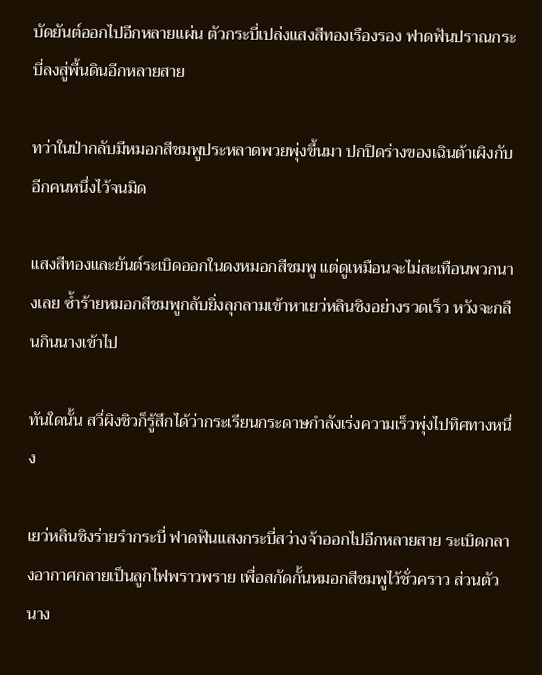บัดยันต์ออกไปอีกหลายแผ่น ตัวกระบี่เปล่งแสงสีทองเรืองรอง ฟาดฟันปราณกระบี่ลงสู่พื้นดินอีกหลายสาย

ทว่าในป่ากลับมีหมอกสีชมพูประหลาดพวยพุ่งขึ้นมา ปกปิดร่างของเฉินต้าเผิงกับอีกคนหนึ่งไว้จนมิด

แสงสีทองและยันต์ระเบิดออกในดงหมอกสีชมพู แต่ดูเหมือนจะไม่สะเทือนพวกนางเลย ซ้ำร้ายหมอกสีชมพูกลับยิ่งลุกลามเข้าหาเยว่หลินชิงอย่างรวดเร็ว หวังจะกลืนกินนางเข้าไป

ทันใดนั้น สวี่ผิงชิวก็รู้สึกได้ว่ากระเรียนกระดาษกำลังเร่งความเร็วพุ่งไปทิศทางหนึ่ง

เยว่หลินชิงร่ายรำกระบี่ ฟาดฟันแสงกระบี่สว่างจ้าออกไปอีกหลายสาย ระเบิดกลางอากาศกลายเป็นลูกไฟพราวพราย เพื่อสกัดกั้นหมอกสีชมพูไว้ชั่วคราว ส่วนตัวนาง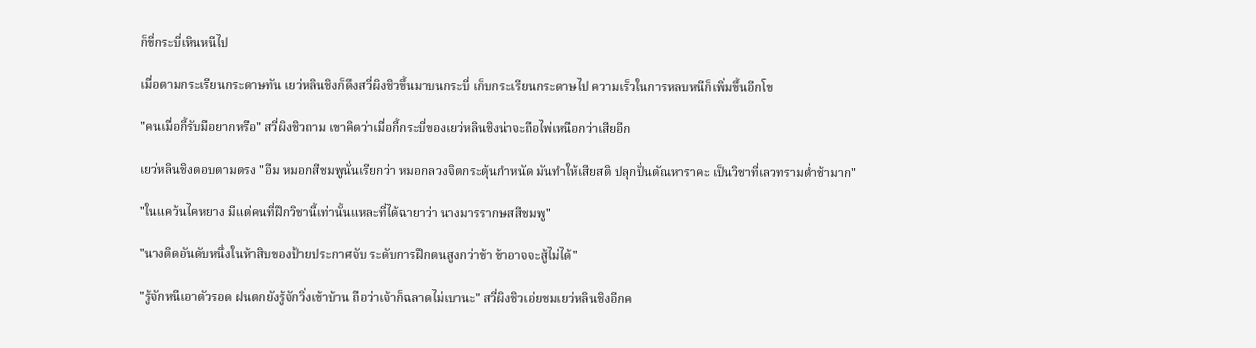ก็ขี่กระบี่เหินหนีไป

เมื่อตามกระเรียนกระดาษทัน เยว่หลินชิงก็ดึงสวี่ผิงชิวขึ้นมาบนกระบี่ เก็บกระเรียนกระดาษไป ความเร็วในการหลบหนีก็เพิ่มขึ้นอีกโข

"คนเมื่อกี้รับมือยากหรือ" สวี่ผิงชิวถาม เขาคิดว่าเมื่อกี้กระบี่ของเยว่หลินชิงน่าจะถือไพ่เหนือกว่าเสียอีก

เยว่หลินชิงตอบตามตรง "อืม หมอกสีชมพูนั่นเรียกว่า หมอกลวงจิตกระตุ้นกำหนัด มันทำให้เสียสติ ปลุกปั่นตัณหาราคะ เป็นวิชาที่เลวทรามต่ำช้ามาก"

"ในแคว้นไคหยาง มีแต่คนที่ฝึกวิชานี้เท่านั้นแหละที่ได้ฉายาว่า นางมารรากษสสีชมพู"

"นางติดอันดับหนึ่งในห้าสิบของป้ายประกาศจับ ระดับการฝึกตนสูงกว่าข้า ข้าอาจจะสู้ไม่ได้"

"รู้จักหนีเอาตัวรอด ฝนตกยังรู้จักวิ่งเข้าบ้าน ถือว่าเจ้าก็ฉลาดไม่เบานะ" สวี่ผิงชิวเอ่ยชมเยว่หลินชิงอีกค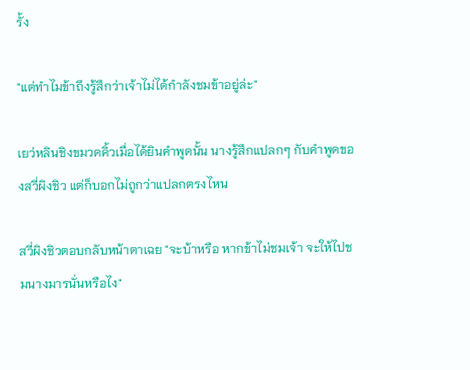รั้ง

"แต่ทำไมข้าถึงรู้สึกว่าเจ้าไม่ได้กำลังชมข้าอยู่ล่ะ"

เยว่หลินชิงขมวดคิ้วเมื่อได้ยินคำพูดนั้น นางรู้สึกแปลกๆ กับคำพูดของสวี่ผิงชิว แต่ก็บอกไม่ถูกว่าแปลกตรงไหน

สวี่ผิงชิวตอบกลับหน้าตาเฉย "จะบ้าหรือ หากข้าไม่ชมเจ้า จะให้ไปชมนางมารนั่นหรือไง"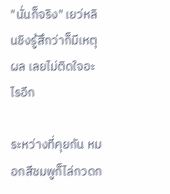"นั่นก็จริง" เยว่หลินชิงรู้สึกว่าก็มีเหตุผล เลยไม่ติดใจอะไรอีก

ระหว่างที่คุยกัน หมอกสีชมพูก็ไล่กวดก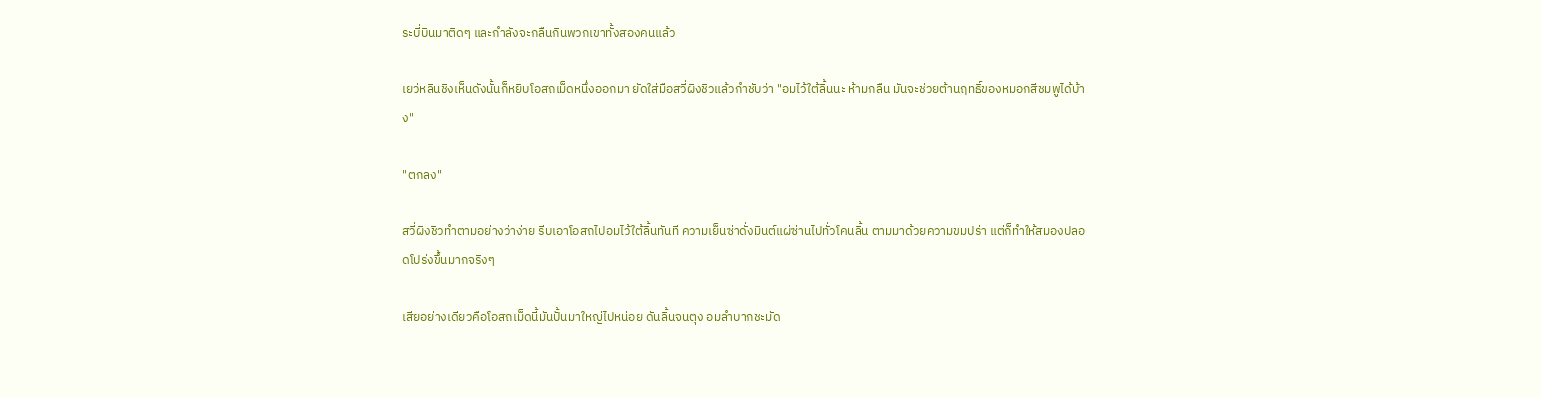ระบี่บินมาติดๆ และกำลังจะกลืนกินพวกเขาทั้งสองคนแล้ว

เยว่หลินชิงเห็นดังนั้นก็หยิบโอสถเม็ดหนึ่งออกมา ยัดใส่มือสวี่ผิงชิวแล้วกำชับว่า "อมไว้ใต้ลิ้นนะ ห้ามกลืน มันจะช่วยต้านฤทธิ์ของหมอกสีชมพูได้บ้าง"

"ตกลง"

สวี่ผิงชิวทำตามอย่างว่าง่าย รีบเอาโอสถไปอมไว้ใต้ลิ้นทันที ความเย็นซ่าดั่งมินต์แผ่ซ่านไปทั่วโคนลิ้น ตามมาด้วยความขมปร่า แต่ก็ทำให้สมองปลอดโปร่งขึ้นมากจริงๆ

เสียอย่างเดียวคือโอสถเม็ดนี้มันปั้นมาใหญ่ไปหน่อย ดันลิ้นจนตุง อมลำบากชะมัด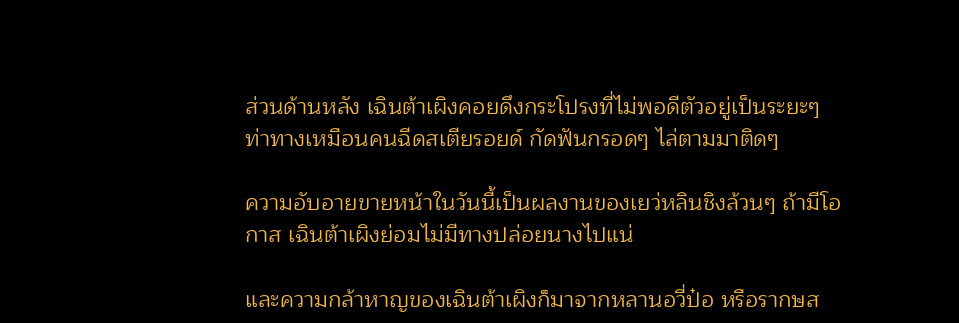ส่วนด้านหลัง เฉินต้าเผิงคอยดึงกระโปรงที่ไม่พอดีตัวอยู่เป็นระยะๆ ท่าทางเหมือนคนฉีดสเตียรอยด์ กัดฟันกรอดๆ ไล่ตามมาติดๆ

ความอับอายขายหน้าในวันนี้เป็นผลงานของเยว่หลินชิงล้วนๆ ถ้ามีโอกาส เฉินต้าเผิงย่อมไม่มีทางปล่อยนางไปแน่

และความกล้าหาญของเฉินต้าเผิงก็มาจากหลานอวี่ป๋อ หรือรากษส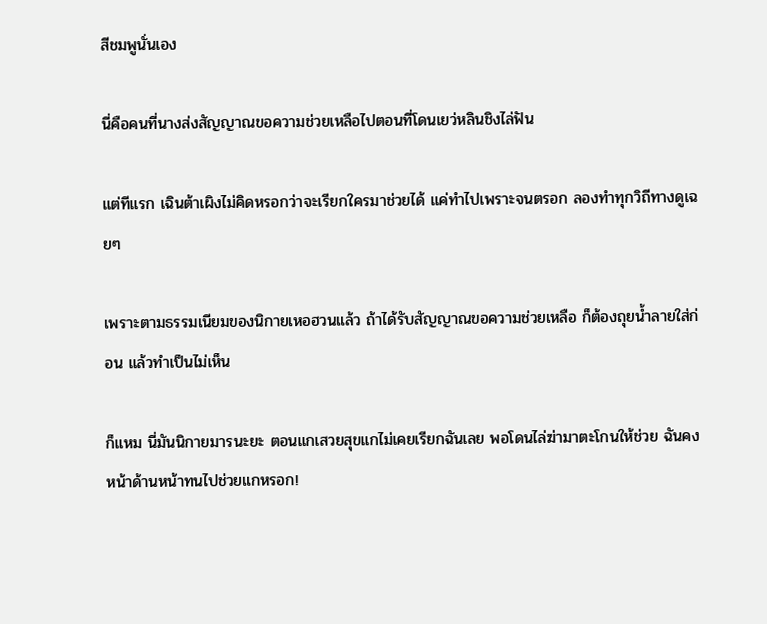สีชมพูนั่นเอง

นี่คือคนที่นางส่งสัญญาณขอความช่วยเหลือไปตอนที่โดนเยว่หลินชิงไล่ฟัน

แต่ทีแรก เฉินต้าเผิงไม่คิดหรอกว่าจะเรียกใครมาช่วยได้ แค่ทำไปเพราะจนตรอก ลองทำทุกวิถีทางดูเฉยๆ

เพราะตามธรรมเนียมของนิกายเหอฮวนแล้ว ถ้าได้รับสัญญาณขอความช่วยเหลือ ก็ต้องถุยน้ำลายใส่ก่อน แล้วทำเป็นไม่เห็น

ก็แหม นี่มันนิกายมารนะยะ ตอนแกเสวยสุขแกไม่เคยเรียกฉันเลย พอโดนไล่ฆ่ามาตะโกนให้ช่วย ฉันคงหน้าด้านหน้าทนไปช่วยแกหรอก!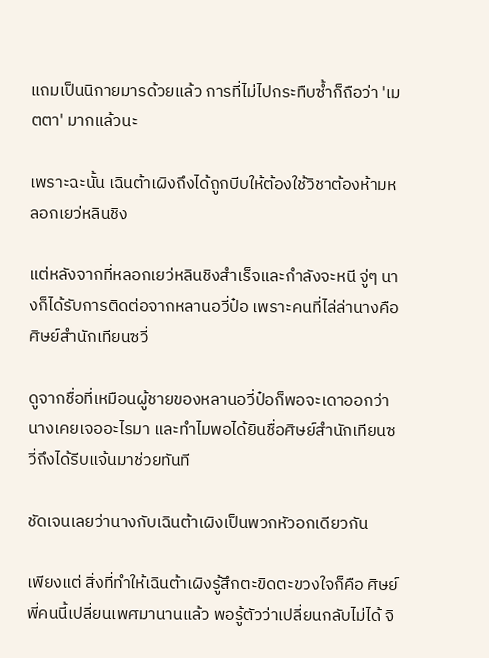แถมเป็นนิกายมารด้วยแล้ว การที่ไม่ไปกระทืบซ้ำก็ถือว่า 'เมตตา' มากแล้วนะ

เพราะฉะนั้น เฉินต้าเผิงถึงได้ถูกบีบให้ต้องใช้วิชาต้องห้ามหลอกเยว่หลินชิง

แต่หลังจากที่หลอกเยว่หลินชิงสำเร็จและกำลังจะหนี จู่ๆ นางก็ได้รับการติดต่อจากหลานอวี่ป๋อ เพราะคนที่ไล่ล่านางคือศิษย์สำนักเทียนซวี่

ดูจากชื่อที่เหมือนผู้ชายของหลานอวี่ป๋อก็พอจะเดาออกว่านางเคยเจออะไรมา และทำไมพอได้ยินชื่อศิษย์สำนักเทียนซวี่ถึงได้รีบแจ้นมาช่วยทันที

ชัดเจนเลยว่านางกับเฉินต้าเผิงเป็นพวกหัวอกเดียวกัน

เพียงแต่ สิ่งที่ทำให้เฉินต้าเผิงรู้สึกตะขิดตะขวงใจก็คือ ศิษย์พี่คนนี้เปลี่ยนเพศมานานแล้ว พอรู้ตัวว่าเปลี่ยนกลับไม่ได้ จิ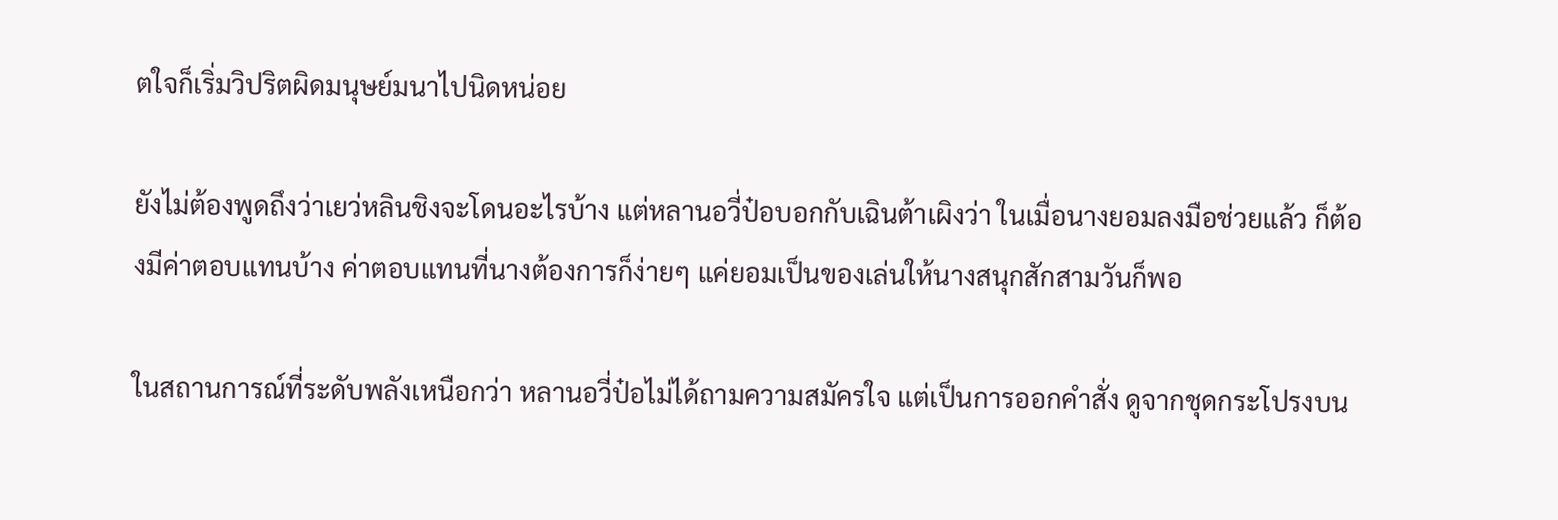ตใจก็เริ่มวิปริตผิดมนุษย์มนาไปนิดหน่อย

ยังไม่ต้องพูดถึงว่าเยว่หลินชิงจะโดนอะไรบ้าง แต่หลานอวี่ป๋อบอกกับเฉินต้าเผิงว่า ในเมื่อนางยอมลงมือช่วยแล้ว ก็ต้องมีค่าตอบแทนบ้าง ค่าตอบแทนที่นางต้องการก็ง่ายๆ แค่ยอมเป็นของเล่นให้นางสนุกสักสามวันก็พอ

ในสถานการณ์ที่ระดับพลังเหนือกว่า หลานอวี่ป๋อไม่ได้ถามความสมัครใจ แต่เป็นการออกคำสั่ง ดูจากชุดกระโปรงบน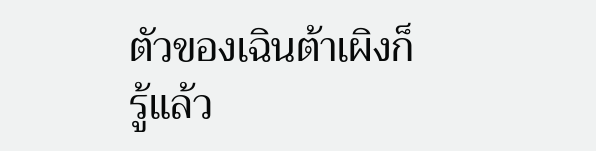ตัวของเฉินต้าเผิงก็รู้แล้ว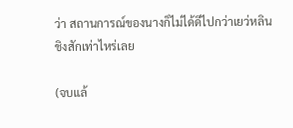ว่า สถานการณ์ของนางก็ไม่ได้ดีไปกว่าเยว่หลินชิงสักเท่าไหร่เลย

(จบแล้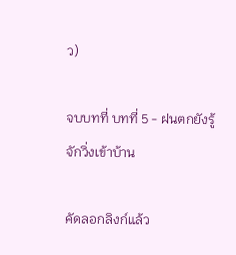ว)

จบบทที่ บทที่ 5 - ฝนตกยังรู้จักวิ่งเข้าบ้าน

คัดลอกลิงก์แล้ว